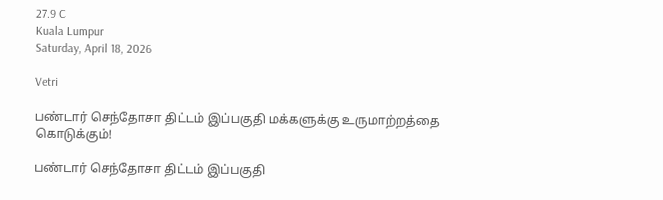27.9 C
Kuala Lumpur
Saturday, April 18, 2026

Vetri

பண்டார் செந்தோசா திட்டம் இப்பகுதி மக்களுக்கு உருமாற்றத்தை கொடுக்கும்!

பண்டார் செந்தோசா திட்டம் இப்பகுதி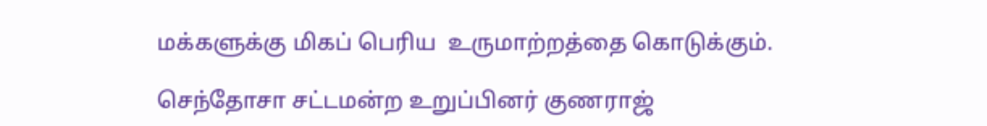மக்களுக்கு மிகப் பெரிய  உருமாற்றத்தை கொடுக்கும்.

செந்தோசா சட்டமன்ற உறுப்பினர் குணராஜ்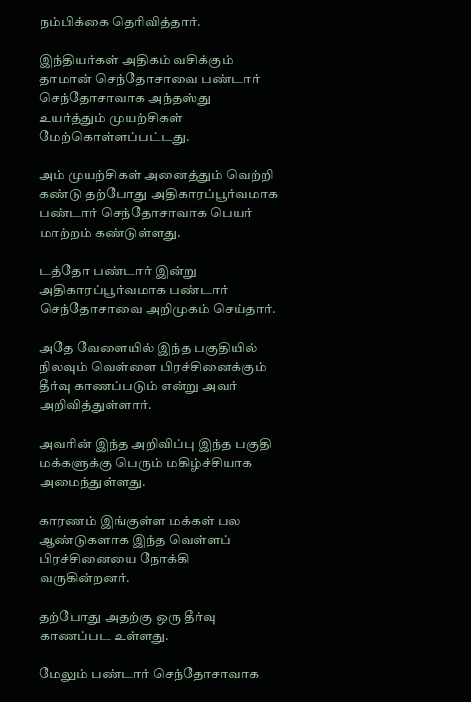நம்பிக்கை தெரிவித்தார்.

இந்தியர்கள் அதிகம் வசிக்கும்  தாமான் செந்தோசாவை பண்டார் செந்தோசாவாக அந்தஸ்து உயர்த்தும் முயற்சிகள் மேற்கொள்ளப்பட்டது.

அம் முயற்சிகள் அனைத்தும் வெற்றி கண்டு தற்போது அதிகாரப்பூர்வமாக பண்டார் செந்தோசாவாக பெயர் மாற்றம் கண்டுள்ளது.

டத்தோ பண்டார் இன்று அதிகாரப்பூர்வமாக பண்டார் செந்தோசாவை அறிமுகம் செய்தார்.

அதே வேளையில் இந்த பகுதியில் நிலவும் வெள்ளை பிரச்சினைக்கும் தீர்வு காணப்படும் என்று அவர் அறிவித்துள்ளார்.

அவரின் இந்த அறிவிப்பு இந்த பகுதி மக்களுக்கு பெரும் மகிழ்ச்சியாக அமைந்துள்ளது.

காரணம் இங்குள்ள மக்கள் பல ஆண்டுகளாக இந்த வெள்ளப் பிரச்சினையை நோக்கி வருகின்றனர்.

தற்போது அதற்கு ஒரு தீர்வு காணப்பட உள்ளது.

மேலும் பண்டார் செந்தோசாவாக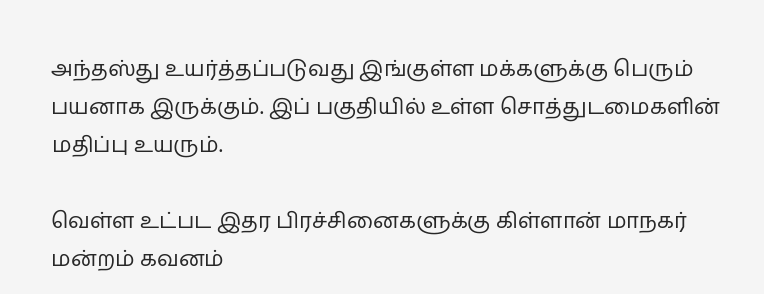அந்தஸ்து உயர்த்தப்படுவது இங்குள்ள மக்களுக்கு பெரும் பயனாக இருக்கும். இப் பகுதியில் உள்ள சொத்துடமைகளின் மதிப்பு உயரும்.

வெள்ள உட்பட இதர பிரச்சினைகளுக்கு கிள்ளான் மாநகர் மன்றம் கவனம்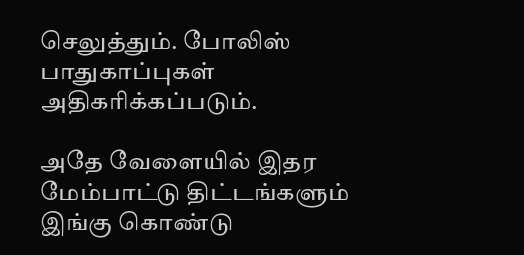செலுத்தும். போலிஸ் பாதுகாப்புகள் அதிகரிக்கப்படும்.

அதே வேளையில் இதர மேம்பாட்டு திட்டங்களும் இங்கு கொண்டு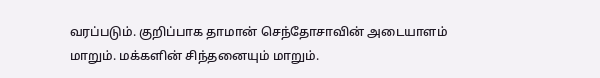வரப்படும். குறிப்பாக தாமான் செந்தோசாவின் அடையாளம் மாறும். மக்களின் சிந்தனையும் மாறும்.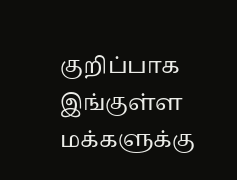குறிப்பாக இங்குள்ள மக்களுக்கு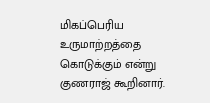மிகப்பெரிய உருமாற்றத்தை கொடுக்கும் என்று குணராஜ் கூறினார்.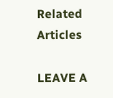Related Articles

LEAVE A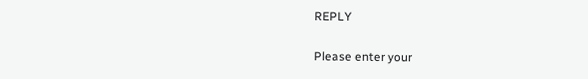REPLY

Please enter your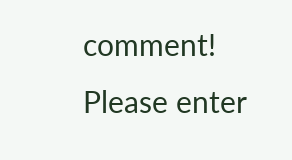comment!
Please enter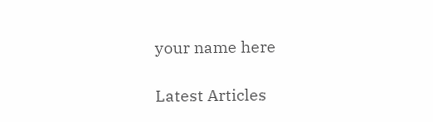your name here

Latest Articles